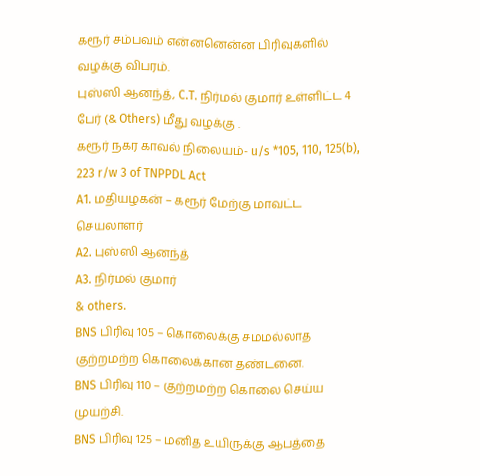கரூர் சம்பவம் என்னனென்ன பிரிவுகளில் வழக்கு விபரம்.
புஸ்ஸி ஆனந்த், C.T. நிர்மல் குமார் உள்ளிட்ட 4 பேர் (& Others) மீது வழக்கு .
கரூர் நகர காவல் நிலையம்- u/s *105, 110, 125(b), 223 r/w 3 of TNPPDL Act
A1. மதியழகன் – கரூர் மேற்கு மாவட்ட செயலாளர்
A2. புஸ்ஸி ஆனந்த்
A3. நிர்மல் குமார்
& others.
BNS பிரிவு 105 – கொலைக்கு சமமல்லாத குற்றமற்ற கொலைக்கான தண்டனை.
BNS பிரிவு 110 – குற்றமற்ற கொலை செய்ய முயற்சி.
BNS பிரிவு 125 – மனித உயிருக்கு ஆபத்தை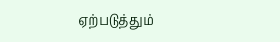ஏற்படுத்தும்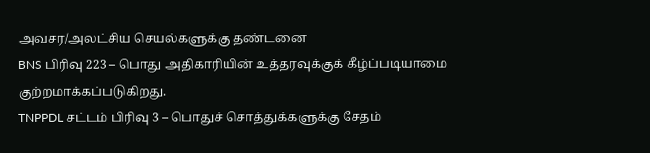அவசர/அலட்சிய செயல்களுக்கு தண்டனை
BNS பிரிவு 223 – பொது அதிகாரியின் உத்தரவுக்குக் கீழ்ப்படியாமை குற்றமாக்கப்படுகிறது.
TNPPDL சட்டம் பிரிவு 3 – பொதுச் சொத்துக்களுக்கு சேதம்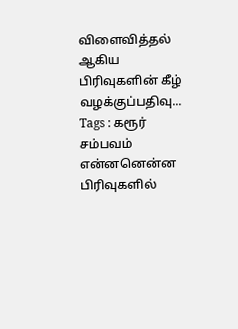விளைவித்தல்
ஆகிய பிரிவுகளின் கீழ் வழக்குப்பதிவு...
Tags : கரூர் சம்பவம் என்னனென்ன பிரிவுகளில்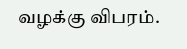வழக்கு விபரம்.